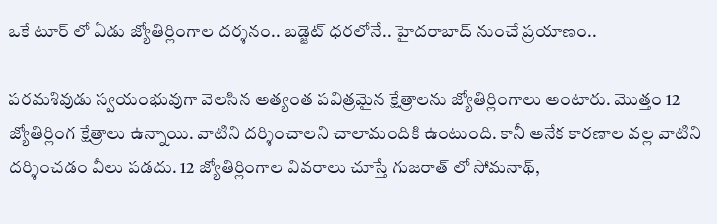ఒకే టూర్‌ లో ఏడు జ్యోతిర్లింగాల ద‌ర్శ‌నం.. బడ్జెట్ ధరలోనే.. హైద‌రాబాద్ నుంచే ప్ర‌యాణం..

పరమశివుడు స్వయంభువుగా వెలసిన అత్యంత పవిత్రమైన క్షేత్రాలను జ్యోతిర్లింగాలు అంటారు. మొత్తం 12 జ్యోతిర్లింగ క్షేత్రాలు ఉన్నాయి. వాటిని దర్శించాలని చాలామందికి ఉంటుంది. కానీ అనేక కారణాల వల్ల వాటిని దర్శించడం వీలు పడదు. 12 జ్యోతిర్లింగాల వివరాలు చూస్తే గుజరాత్ లో సోమనాథ్,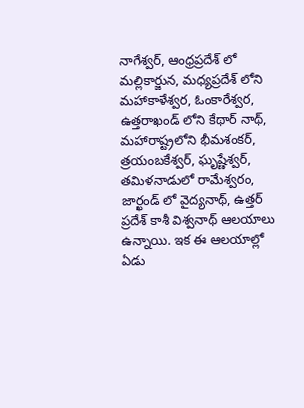నాగేశ్వర్, ఆంధ్రప్రదేశ్ లో మల్లికార్జున, మధ్యప్రదేశ్ లోని మహాకాళేశ్వర, ఓంకారేశ్వర, ఉత్తరాఖండ్ లోని కేథార్ నాథ్, మహారాష్ట్రలోని భీమశంకర్, త్రయంబకేశ్వర్, ఘృష్ణేశ్వర్, తమిళనాడులో రామేశ్వరం, జార్ఖండ్ లో వైద్యనాథ్, ఉత్తర్ ప్రదేశ్ కాశీ విశ్వనాథ్ ఆలయాలు ఉన్నాయి. ఇక ఈ ఆలయాల్లో ఏడు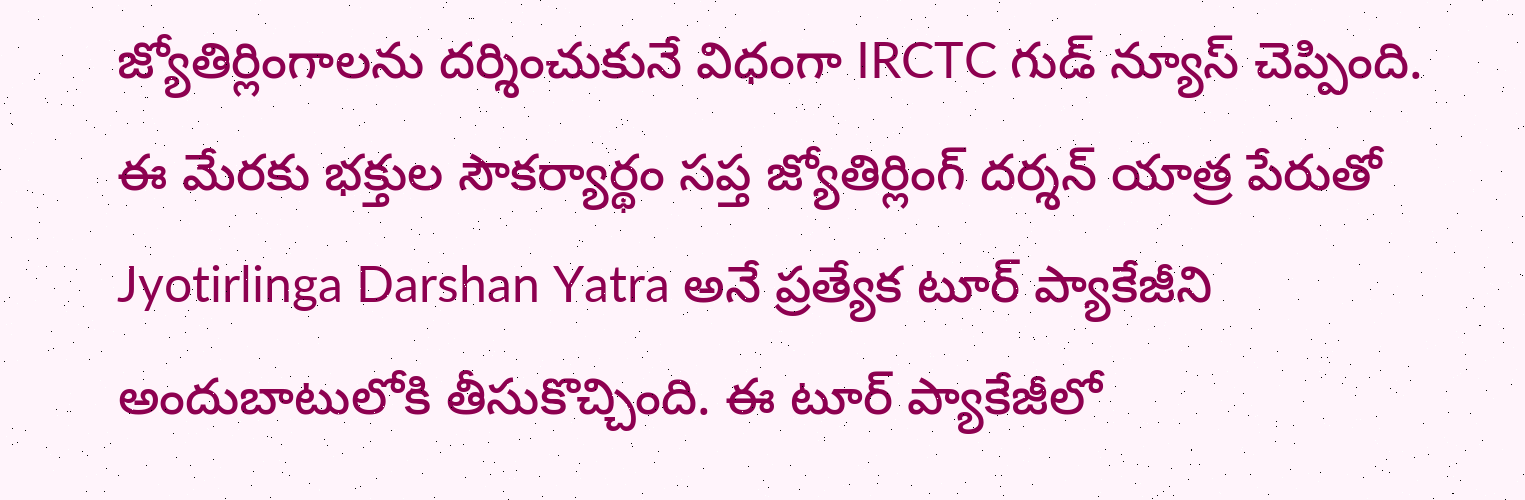జ్యోతిర్లింగాలను దర్శించుకునే విధంగా IRCTC గుడ్ న్యూస్ చెప్పింది. ఈ మేరకు భక్తుల సౌకర్యార్థం సప్త జ్యోతిర్లింగ్ దర్శన్ యాత్ర పేరుతో Jyotirlinga Darshan Yatra అనే ప్రత్యేక టూర్ ప్యాకేజీని అందుబాటులోకి తీసుకొచ్చింది. ఈ టూర్ ప్యాకేజీలో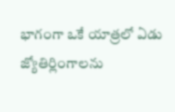భాగంగా ఒకే యాత్ర‌లో ఏడు జ్యోతిర్లింగాల‌ను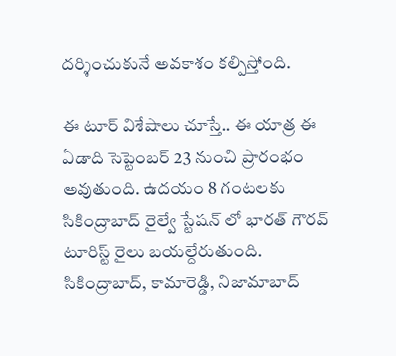ద‌ర్శించుకునే అవ‌కాశం క‌ల్పిస్తోంది.

ఈ టూర్ విశేషాలు చూస్తే.. ఈ యాత్ర ఈ ఏడాది సెప్టెంబ‌ర్ 23 నుంచి ప్రారంభం అవుతుంది. ఉద‌యం 8 గంట‌ల‌కు సికింద్రాబాద్ రైల్వే స్టేష‌న్‌ లో భార‌త్ గౌర‌వ్ టూరిస్ట్ రైలు బ‌య‌ల్దేరుతుంది. సికింద్రాబాద్, కామారెడ్డి, నిజామాబాద్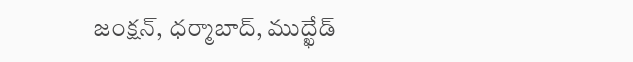జంక్షన్, ధర్మాబాద్, ముద్ఖేడ్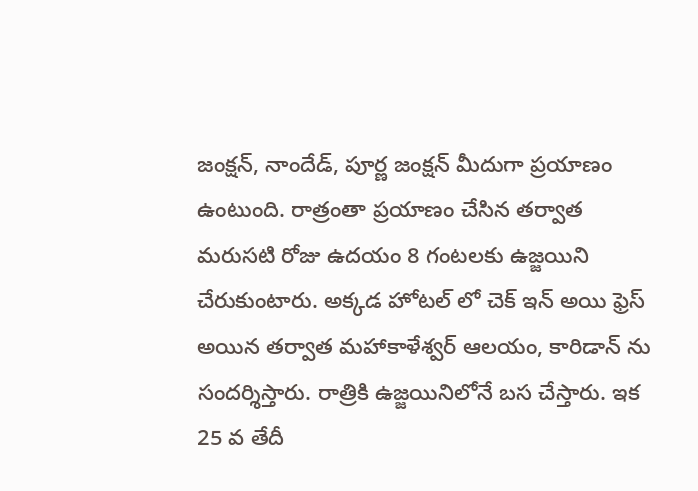జంక్షన్, నాందేడ్, పూర్ణ జంక్ష‌న్ మీదుగా ప్ర‌యాణం ఉంటుంది. రాత్రంతా ప్రయాణం చేసిన తర్వాత మ‌రుస‌టి రోజు ఉద‌యం 8 గంట‌ల‌కు ఉజ్జ‌యిని చేరుకుంటారు. అక్క‌డ హోట‌ల్‌ లో చెక్ ఇన్ అయి ఫ్రెస్ అయిన తర్వాత మ‌హాకాళేశ్వ‌ర్ ఆల‌యం, కారిడాన్‌ ను సంద‌ర్శిస్తారు. రాత్రికి ఉజ్జ‌యినిలోనే బ‌స చేస్తారు. ఇక 25 వ తేదీ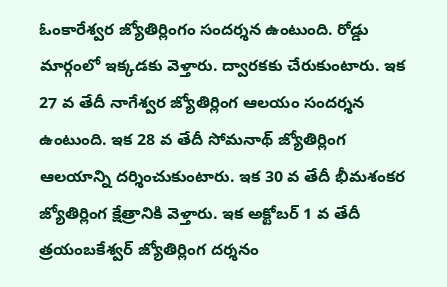ఓంకారేశ్వర జ్యోతిర్లింగం సందర్శన ఉంటుంది. రోడ్డు మార్గంలో ఇక్కడకు వెళ్తారు. ద్వారకకు చేరుకుంటారు. ఇక 27 వ తేదీ నాగేశ్వర జ్యోతిర్లింగ ఆలయం సందర్శన ఉంటుంది. ఇక 28 వ తేదీ సోమనాథ్ జ్యోతిర్లింగ ఆలయాన్ని దర్శించుకుంటారు. ఇక 30 వ తేదీ భీమ‌శంక‌ర జ్యోతిర్లింగ క్షేత్రానికి వెళ్తారు. ఇక అక్టోబర్ 1 వ తేదీ త్ర‌యంబ‌కేశ్వ‌ర్ జ్యోతిర్లింగ దర్శనం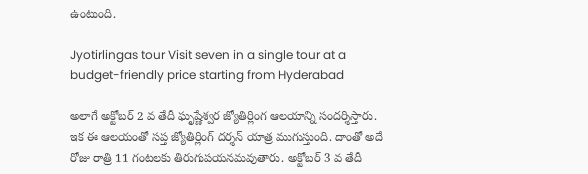ఉంటుంది.

Jyotirlingas tour Visit seven in a single tour at a budget-friendly price starting from Hyderabad

అలాగే అక్టోబర్ 2 వ తేదీ ఘృష్ణేశ్వర జ్యోతిర్లింగ ఆలయాన్ని సందర్శిస్తారు. ఇక ఈ ఆల‌యంతో సప్త జ్యోతిర్లింగ్ దర్శన్ యాత్ర ముగుస్తుంది. దాంతో అదే రోజు రాత్రి 11 గంట‌ల‌కు తిరుగుప‌య‌న‌మ‌వుతారు. అక్టోబర్ 3 వ తేదీ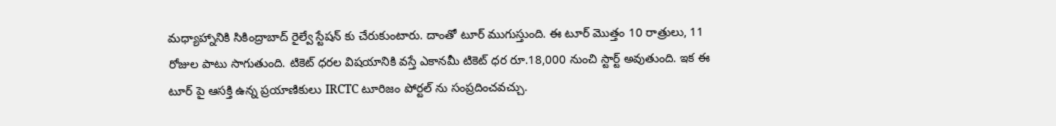మధ్యాహ్నానికి సికింద్రాబాద్ రైల్వే స్టేషన్ కు చేరుకుంటారు. దాంతో టూర్ ముగుస్తుంది. ఈ టూర్ మొత్తం 10 రాత్రులు, 11 రోజుల పాటు సాగుతుంది. టికెట్ ధరల విషయానికి వస్తే ఎకానమీ టికెట్‌ ధర రూ.18,000 నుంచి స్టార్ట్ అవుతుంది. ఇక ఈ టూర్ పై ఆసక్తి ఉన్న ప్రయాణికులు IRCTC టూరిజం పోర్టల్ ను సంప్రదించవచ్చు.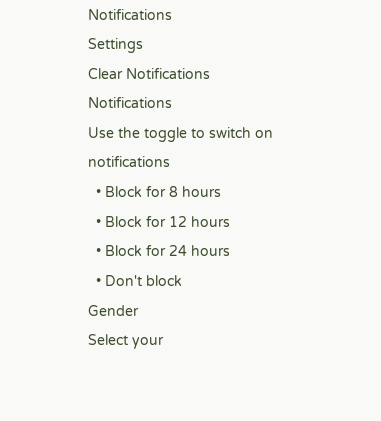Notifications
Settings
Clear Notifications
Notifications
Use the toggle to switch on notifications
  • Block for 8 hours
  • Block for 12 hours
  • Block for 24 hours
  • Don't block
Gender
Select your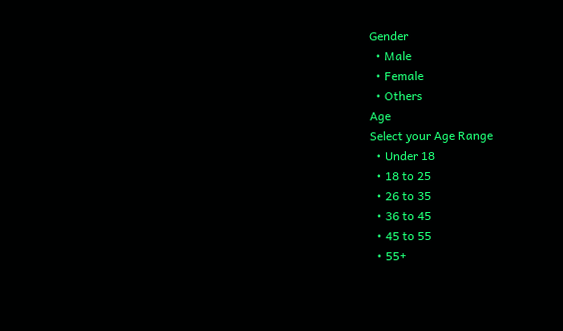Gender
  • Male
  • Female
  • Others
Age
Select your Age Range
  • Under 18
  • 18 to 25
  • 26 to 35
  • 36 to 45
  • 45 to 55
  • 55+